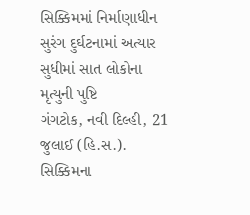સિક્કિમમાં નિર્માણાધીન સુરંગ દુર્ઘટનામાં અત્યાર સુધીમાં સાત લોકોના મૃત્યુની પુષ્ટિ
ગંગટોક, નવી દિલ્હી, 21 જુલાઈ (હિ.સ.). સિક્કિમના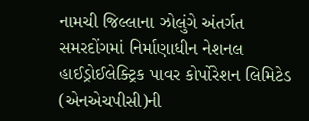નામચી જિલ્લાના ઝોલુંગે અંતર્ગત સમરદોંગમાં નિર્માણાધીન નેશનલ હાઈડ્રોઈલેક્ટ્રિક પાવર કોર્પોરેશન લિમિટેડ (એનએચપીસી)ની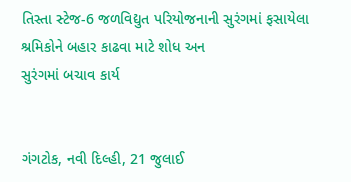તિસ્તા સ્ટેજ-6 જળવિદ્યુત પરિયોજનાની સુરંગમાં ફસાયેલા શ્રમિકોને બહાર કાઢવા માટે શોધ અન
સુરંગમાં બચાવ કાર્ય


ગંગટોક, નવી દિલ્હી, 21 જુલાઈ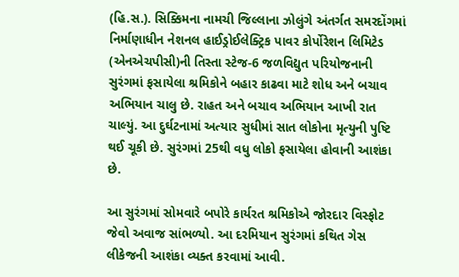(હિ.સ.). સિક્કિમના નામચી જિલ્લાના ઝોલુંગે અંતર્ગત સમરદોંગમાં નિર્માણાધીન નેશનલ હાઈડ્રોઈલેક્ટ્રિક પાવર કોર્પોરેશન લિમિટેડ (એનએચપીસી)ની તિસ્તા સ્ટેજ-6 જળવિદ્યુત પરિયોજનાની સુરંગમાં ફસાયેલા શ્રમિકોને બહાર કાઢવા માટે શોધ અને બચાવ અભિયાન ચાલુ છે. રાહત અને બચાવ અભિયાન આખી રાત ચાલ્યું. આ દુર્ઘટનામાં અત્યાર સુધીમાં સાત લોકોના મૃત્યુની પુષ્ટિ થઈ ચૂકી છે. સુરંગમાં 25થી વધુ લોકો ફસાયેલા હોવાની આશંકા છે.

આ સુરંગમાં સોમવારે બપોરે કાર્યરત શ્રમિકોએ જોરદાર વિસ્ફોટ જેવો અવાજ સાંભળ્યો. આ દરમિયાન સુરંગમાં કથિત ગેસ લીકેજની આશંકા વ્યક્ત કરવામાં આવી.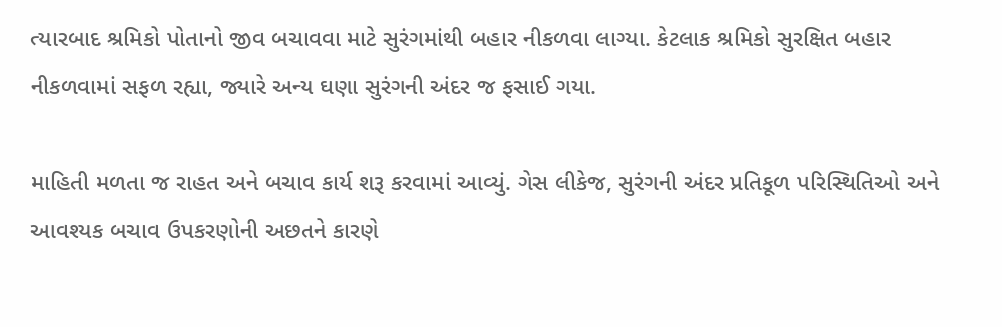ત્યારબાદ શ્રમિકો પોતાનો જીવ બચાવવા માટે સુરંગમાંથી બહાર નીકળવા લાગ્યા. કેટલાક શ્રમિકો સુરક્ષિત બહાર નીકળવામાં સફળ રહ્યા, જ્યારે અન્ય ઘણા સુરંગની અંદર જ ફસાઈ ગયા.

માહિતી મળતા જ રાહત અને બચાવ કાર્ય શરૂ કરવામાં આવ્યું. ગેસ લીકેજ, સુરંગની અંદર પ્રતિકૂળ પરિસ્થિતિઓ અને આવશ્યક બચાવ ઉપકરણોની અછતને કારણે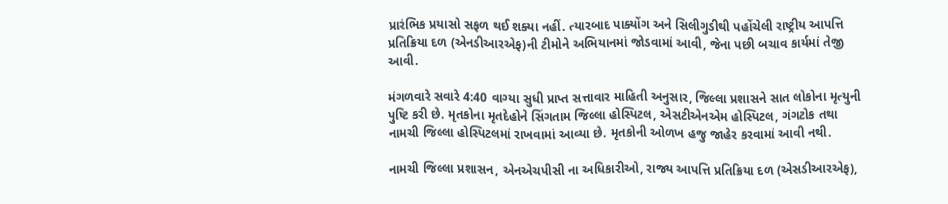પ્રારંભિક પ્રયાસો સફળ થઈ શક્યા નહીં. ત્યારબાદ પાક્યોંગ અને સિલીગુડીથી પહોંચેલી રાષ્ટ્રીય આપત્તિ પ્રતિક્રિયા દળ (એનડીઆરએફ)ની ટીમોને અભિયાનમાં જોડવામાં આવી, જેના પછી બચાવ કાર્યમાં તેજી આવી.

મંગળવારે સવારે 4:40 વાગ્યા સુધી પ્રાપ્ત સત્તાવાર માહિતી અનુસાર, જિલ્લા પ્રશાસને સાત લોકોના મૃત્યુની પુષ્ટિ કરી છે. મૃતકોના મૃતદેહોને સિંગતામ જિલ્લા હોસ્પિટલ, એસટીએનએમ હોસ્પિટલ, ગંગટોક તથા નામચી જિલ્લા હોસ્પિટલમાં રાખવામાં આવ્યા છે. મૃતકોની ઓળખ હજુ જાહેર કરવામાં આવી નથી.

નામચી જિલ્લા પ્રશાસન, એનએચપીસી ના અધિકારીઓ, રાજ્ય આપત્તિ પ્રતિક્રિયા દળ (એસડીઆરએફ),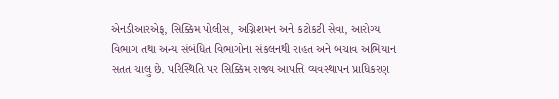એનડીઆરએફ, સિક્કિમ પોલીસ, અગ્નિશમન અને કટોકટી સેવા, આરોગ્ય વિભાગ તથા અન્ય સંબંધિત વિભાગોના સંકલનથી રાહત અને બચાવ અભિયાન સતત ચાલુ છે. પરિસ્થિતિ પર સિક્કિમ રાજ્ય આપત્તિ વ્યવસ્થાપન પ્રાધિકરણ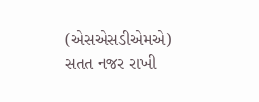(એસએસડીએમએ) સતત નજર રાખી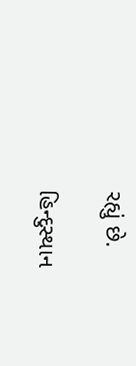રહ્યું છે.

હિન્દુસ્થાન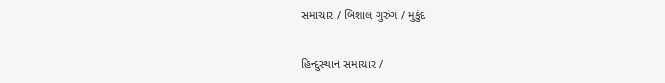સમાચાર / બિશાલ ગુરુંગ / મુકુંદ

હિન્દુસ્થાન સમાચાર /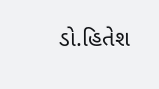ડો.હિતેશ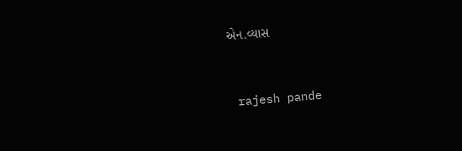એન.વ્યાસ


 rajesh pande